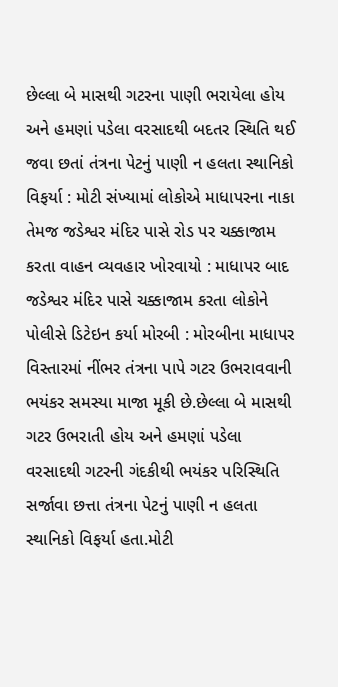છેલ્લા બે માસથી ગટરના પાણી ભરાયેલા હોય અને હમણાં પડેલા વરસાદથી બદતર સ્થિતિ થઈ જવા છતાં તંત્રના પેટનું પાણી ન હલતા સ્થાનિકો વિફર્યા : મોટી સંખ્યામાં લોકોએ માધાપરના નાકા તેમજ જડેશ્વર મંદિર પાસે રોડ પર ચક્કાજામ કરતા વાહન વ્યવહાર ખોરવાયો : માધાપર બાદ જડેશ્વર મંદિર પાસે ચક્કાજામ કરતા લોકોને પોલીસે ડિટેઇન કર્યા મોરબી : મોરબીના માધાપર વિસ્તારમાં નીંભર તંત્રના પાપે ગટર ઉભરાવવાની ભયંકર સમસ્યા માજા મૂકી છે.છેલ્લા બે માસથી ગટર ઉભરાતી હોય અને હમણાં પડેલા વરસાદથી ગટરની ગંદકીથી ભયંકર પરિસ્થિતિ સર્જાવા છત્તા તંત્રના પેટનું પાણી ન હલતા સ્થાનિકો વિફર્યા હતા.મોટી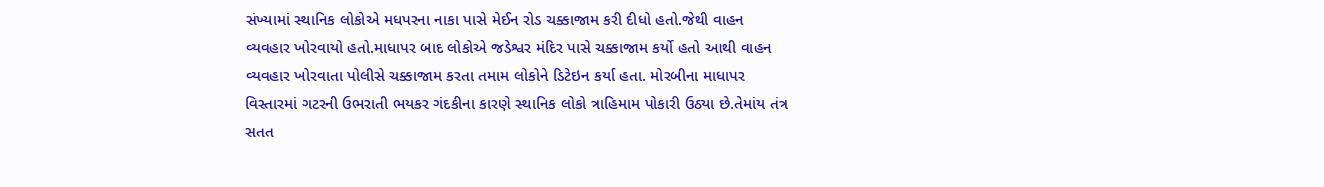સંખ્યામાં સ્થાનિક લોકોએ મધપરના નાકા પાસે મેઈન રોડ ચક્કાજામ કરી દીધો હતો.જેથી વાહન વ્યવહાર ખોરવાયો હતો.માધાપર બાદ લોકોએ જડેશ્વર મંદિર પાસે ચક્કાજામ કર્યો હતો આથી વાહન વ્યવહાર ખોરવાતા પોલીસે ચક્કાજામ કરતા તમામ લોકોને ડિટેઇન કર્યા હતા. મોરબીના માધાપર વિસ્તારમાં ગટરની ઉભરાતી ભયકર ગંદકીના કારણે સ્થાનિક લોકો ત્રાહિમામ પોકારી ઉઠ્યા છે.તેમાંય તંત્ર સતત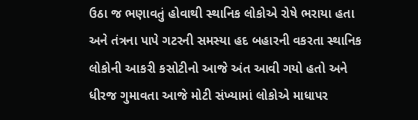ઉઠા જ ભણાવતું હોવાથી સ્થાનિક લોકોએ રોષે ભરાયા હતા અને તંત્રના પાપે ગટરની સમસ્યા હદ બહારની વકરતા સ્થાનિક લોકોની આકરી કસોટીનો આજે અંત આવી ગયો હતો અને ધીરજ ગુમાવતા આજે મોટી સંખ્યામાં લોકોએ માધાપર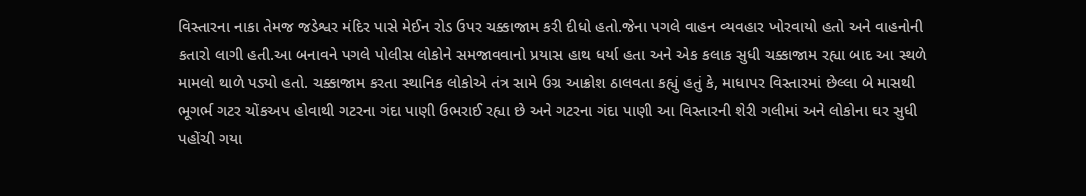વિસ્તારના નાકા તેમજ જડેશ્વર મંદિર પાસે મેઈન રોડ ઉપર ચક્કાજામ કરી દીધો હતો.જેના પગલે વાહન વ્યવહાર ખોરવાયો હતો અને વાહનોની કતારો લાગી હતી.આ બનાવને પગલે પોલીસ લોકોને સમજાવવાનો પ્રયાસ હાથ ધર્યા હતા અને એક કલાક સુધી ચક્કાજામ રહ્યા બાદ આ સ્થળે મામલો થાળે પડ્યો હતો. ચક્કાજામ કરતા સ્થાનિક લોકોએ તંત્ર સામે ઉગ્ર આક્રોશ ઠાલવતા કહ્યું હતું કે, માધાપર વિસ્તારમાં છેલ્લા બે માસથી ભૂગર્ભ ગટર ચોંકઅપ હોવાથી ગટરના ગંદા પાણી ઉભરાઈ રહ્યા છે અને ગટરના ગંદા પાણી આ વિસ્તારની શેરી ગલીમાં અને લોકોના ઘર સુધી પહોંચી ગયા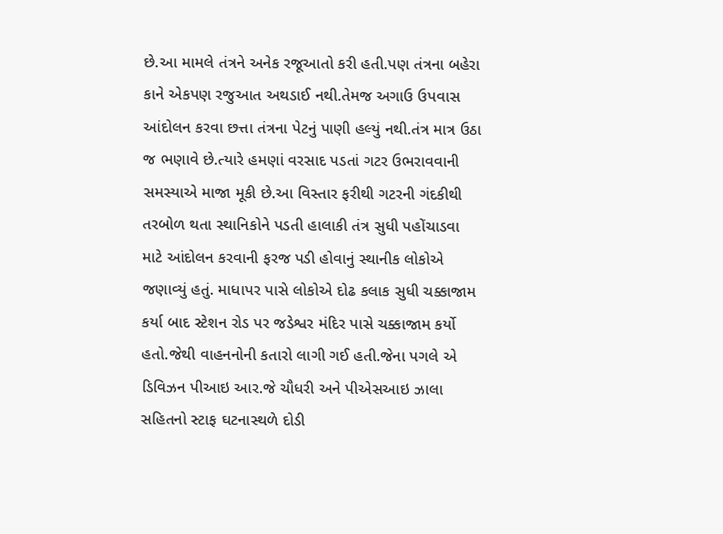છે.આ મામલે તંત્રને અનેક રજૂઆતો કરી હતી.પણ તંત્રના બહેરા કાને એકપણ રજુઆત અથડાઈ નથી.તેમજ અગાઉ ઉપવાસ આંદોલન કરવા છત્તા તંત્રના પેટનું પાણી હલ્યું નથી.તંત્ર માત્ર ઉઠા જ ભણાવે છે.ત્યારે હમણાં વરસાદ પડતાં ગટર ઉભરાવવાની સમસ્યાએ માજા મૂકી છે.આ વિસ્તાર ફરીથી ગટરની ગંદકીથી તરબોળ થતા સ્થાનિકોને પડતી હાલાકી તંત્ર સુધી પહોંચાડવા માટે આંદોલન કરવાની ફરજ પડી હોવાનું સ્થાનીક લોકોએ જણાવ્યું હતું. માધાપર પાસે લોકોએ દોઢ કલાક સુધી ચક્કાજામ કર્યા બાદ સ્ટેશન રોડ પર જડેશ્વર મંદિર પાસે ચક્કાજામ કર્યો હતો.જેથી વાહનનોની કતારો લાગી ગઈ હતી.જેના પગલે એ ડિવિઝન પીઆઇ આર.જે ચૌધરી અને પીએસઆઇ ઝાલા સહિતનો સ્ટાફ ઘટનાસ્થળે દોડી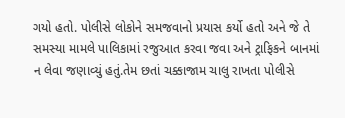ગયો હતો. પોલીસે લોકોને સમજવાનો પ્રયાસ કર્યો હતો અને જે તે સમસ્યા મામલે પાલિકામાં રજુઆત કરવા જવા અને ટ્રાફિકને બાનમાં ન લેવા જણાવ્યું હતું.તેમ છતાં ચક્કાજામ ચાલુ રાખતા પોલીસે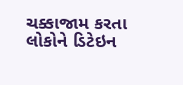ચક્કાજામ કરતા લોકોને ડિટેઇન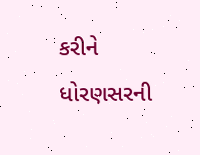કરીને ધોરણસરની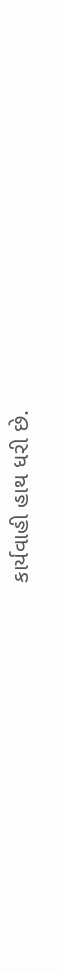કાર્યવાહી હાથ ધરી છે.